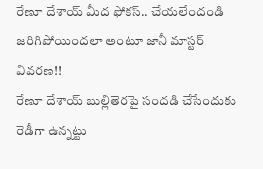రేణూ దేశాయ్ మీద ఫోకస్.. చేయలేందండి జరిగిపోయిందలా అంటూ జానీ మాస్టర్ వివరణ!!
రేణూ దేశాయ్ బుల్లితెరపై సందడి చేసేందుకు రెడీగా ఉన్నట్టు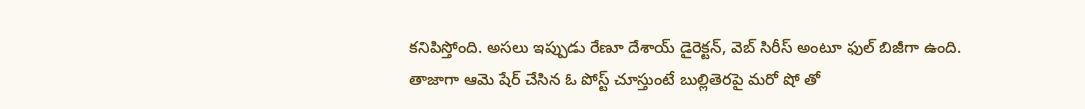కనిపిస్తోంది. అసలు ఇప్పుడు రేణూ దేశాయ్ డైరెక్టన్, వెబ్ సిరీస్ అంటూ ఫుల్ బిజీగా ఉంది. తాజాగా ఆమె షేర్ చేసిన ఓ పోస్ట్ చూస్తుంటే బుల్లితెరపై మరో షో తో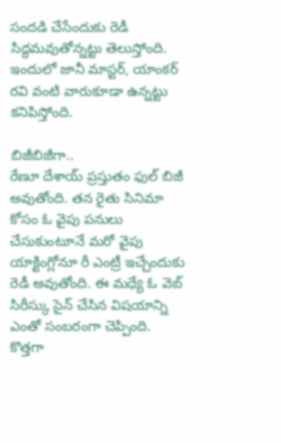సందడి చేసేందుకు రెడీ సిద్దమవుతోన్నట్టు తెలుస్తోంది. ఇందులో జానీ మాస్టర్, యాంకర్ రవి వంటి వారుకూడా ఉన్నట్టు కనిపిస్తోంది.

బిజీబిజీగా..
రేణూ దేశాయ్ ప్రస్తుతం ఫుల్ బిజీ అవుతోంది. తన రైతు సినిమా కోసం ఓ వైపు పనులు చేసుకుంటూనే మరో వైపు యాక్టింగ్లోనూ రీ ఎంట్రీ ఇచ్చేందుకు రెడీ అవుతోంది. ఈ మధ్యే ఓ వెబ్ సిరీస్కు సైన్ చేసిన విషయాన్ని ఎంతో సంబరంగా చెప్పింది. కొత్తగా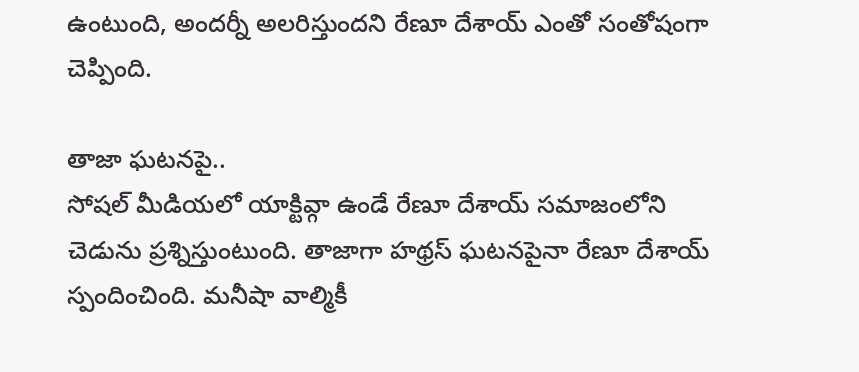ఉంటుంది, అందర్నీ అలరిస్తుందని రేణూ దేశాయ్ ఎంతో సంతోషంగా చెప్పింది.

తాజా ఘటనపై..
సోషల్ మీడియలో యాక్టివ్గా ఉండే రేణూ దేశాయ్ సమాజంలోని చెడును ప్రశ్నిస్తుంటుంది. తాజాగా హథ్రస్ ఘటనపైనా రేణూ దేశాయ్ స్పందించింది. మనీషా వాల్మికీ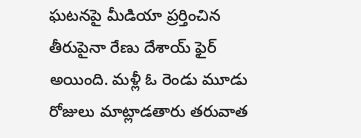ఘటనపై మీడియా ప్రర్తించిన తీరుపైనా రేణు దేశాయ్ ఫైర్ అయింది. మళ్లీ ఓ రెండు మూడు రోజులు మాట్లాడతారు తరువాత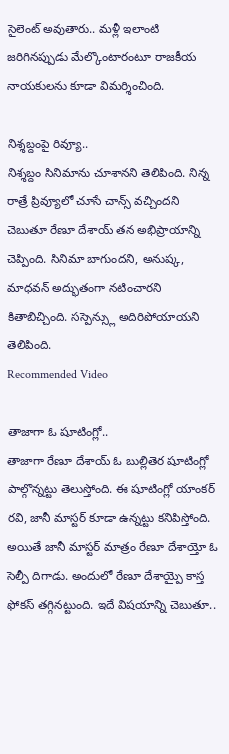సైలెంట్ అవుతారు.. మళ్లీ ఇలాంటి జరిగినప్పుడు మేల్కొంటారంటూ రాజకీయ నాయకులను కూడా విమర్శించింది.

నిశ్శబ్దంపై రివ్యూ..
నిశ్శబ్దం సినిమాను చూశానని తెలిపింది. నిన్న రాత్రే ప్రివ్యూలో చూసే చాన్స్ వచ్చిందని చెబుతూ రేణూ దేశాయ్ తన అభిప్రాయాన్ని చెప్పింది. సినిమా బాగుందని, అనుష్క, మాధవన్ అద్భుతంగా నటించారని కితాబిచ్చింది. సస్పెన్స్లు అదిరిపోయాయని తెలిపింది.
Recommended Video

తాజాగా ఓ షూటింగ్లో..
తాజాగా రేణూ దేశాయ్ ఓ బుల్లితెర షూటింగ్లో పాల్గొన్నట్టు తెలుస్తోంది. ఈ షూటింగ్లో యాంకర్ రవి, జానీ మాస్టర్ కూడా ఉన్నట్టు కనిపిస్తోంది. అయితే జానీ మాస్టర్ మాత్రం రేణూ దేశాయ్తో ఓ సెల్పీ దిగాడు. అందులో రేణూ దేశాయ్పై కాస్త ఫోకస్ తగ్గినట్టుంది. ఇదే విషయాన్ని చెబుతూ..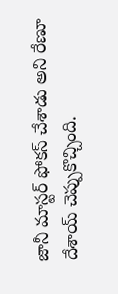జానీ మాస్టర్ ఫోకస్ చేశాడు అని రేణూ దేశాయ్ చెప్పుకొచ్చింది.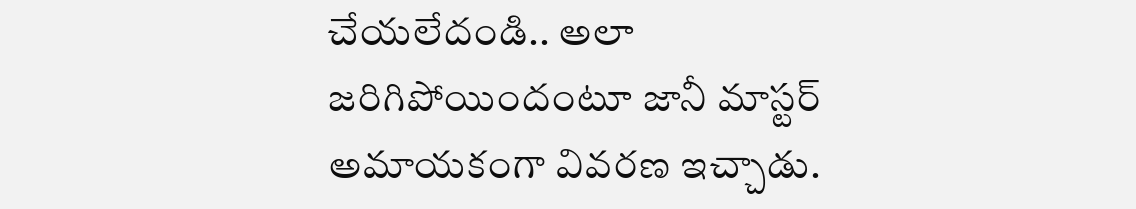చేయలేదండి.. అలా జరిగిపోయిందంటూ జానీ మాస్టర్ అమాయకంగా వివరణ ఇచ్చాడు.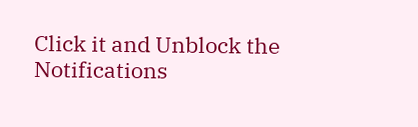Click it and Unblock the Notifications